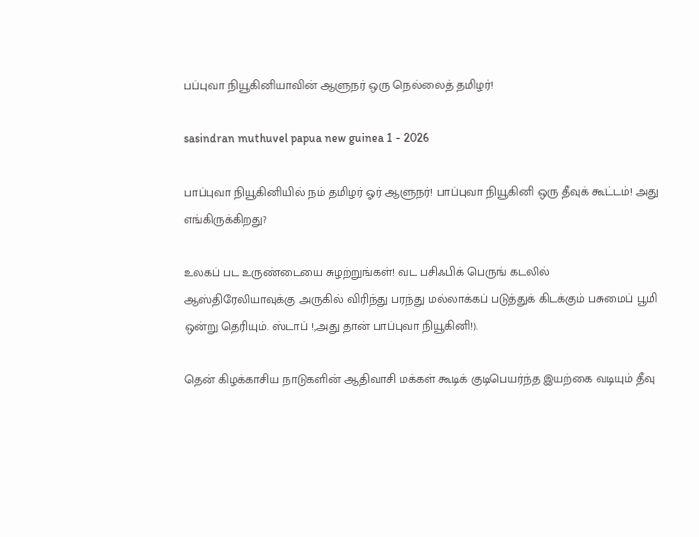பப்புவா நியூகினியாவின் ஆளுநர் ஒரு நெல்லைத் தமிழர்!

sasindran muthuvel papua new guinea 1 - 2026

பாப்புவா நியூகினியில் நம் தமிழர் ஓர் ஆளுநர்! பாப்புவா நியூகினி ஒரு தீவுக் கூட்டம்! அது எங்கிருக்கிறது?

உலகப் பட உருண்டையை சுழற்றுங்கள்! வட பசிஃபிக் பெருங் கடலில் ஆஸ்திரேலியாவுக்கு அருகில் விரிந்து பரந்து மல்லாக்கப் படுத்துக் கிடக்கும் பசுமைப் பூமி ஒன்று தெரியும். ஸ்டாப் !,அது தான் பாப்புவா நியூகினி!).

தென் கிழக்காசிய நாடுகளின் ஆதிவாசி மக்கள் கூடிக் குடிபெயர்ந்த இயற்கை வடியும் தீவு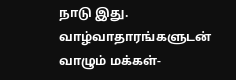நாடு இது. வாழ்வாதாரங்களுடன் வாழும் மக்கள்-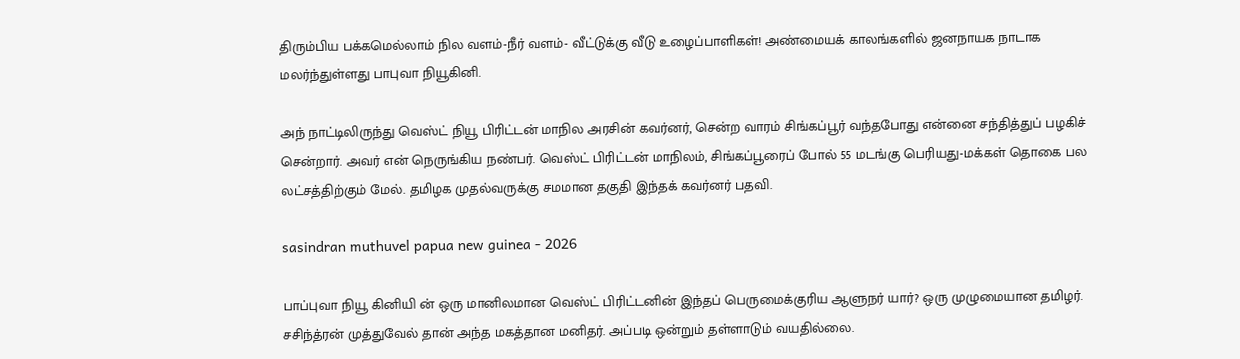திரும்பிய பக்கமெல்லாம் நில வளம்-நீர் வளம்- வீட்டுக்கு வீடு உழைப்பாளிகள்! அண்மையக் காலங்களில் ஜனநாயக நாடாக மலர்ந்துள்ளது பாபுவா நியூகினி.

அந் நாட்டிலிருந்து வெஸ்ட் நியூ பிரிட்டன் மாநில அரசின் கவர்னர், சென்ற வாரம் சிங்கப்பூர் வந்தபோது என்னை சந்தித்துப் பழகிச் சென்றார். அவர் என் நெருங்கிய நண்பர். வெஸ்ட் பிரிட்டன் மாநிலம், சிங்கப்பூரைப் போல் 55 மடங்கு பெரியது-மக்கள் தொகை பல லட்சத்திற்கும் மேல். தமிழக முதல்வருக்கு சமமான தகுதி இந்தக் கவர்னர் பதவி.

sasindran muthuvel papua new guinea - 2026

பாப்புவா நியூ கினியி ன் ஒரு மானிலமான வெஸ்ட் பிரிட்டனின் இந்தப் பெருமைக்குரிய ஆளுநர் யார்? ஒரு முழுமையான தமிழர். சசிந்த்ரன் முத்துவேல் தான் அந்த மகத்தான மனிதர். அப்படி ஒன்றும் தள்ளாடும் வயதில்லை.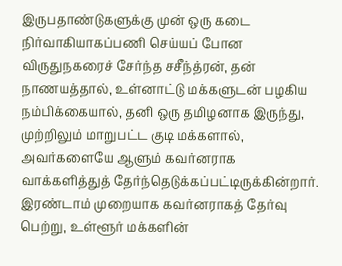இருபதாண்டுகளுக்கு முன் ஒரு கடை நிர்வாகியாகப்பணி செய்யப் போன விருதுநகரைச் சேர்ந்த சசீந்த்ரன், தன் நாணயத்தால், உள்னாட்டு மக்களுடன் பழகிய நம்பிக்கையால், தனி ஒரு தமிழனாக இருந்து, முற்றிலும் மாறுபட்ட குடி மக்களால், அவர்களையே ஆளும் கவர்னராக வாக்களித்துத் தேர்ந்தெடுக்கப்பட்டிருக்கின்றார். இரண்டாம் முறையாக கவர்னராகத் தேர்வு பெற்று, உள்ளூர் மக்களின்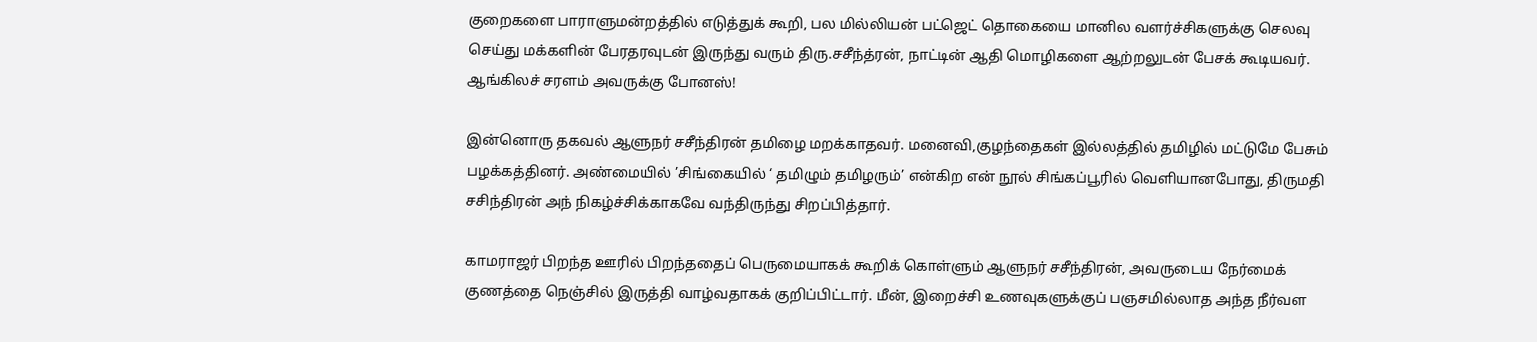குறைகளை பாராளுமன்றத்தில் எடுத்துக் கூறி, பல மில்லியன் பட்ஜெட் தொகையை மானில வளர்ச்சிகளுக்கு செலவு செய்து மக்களின் பேரதரவுடன் இருந்து வரும் திரு.சசீந்த்ரன், நாட்டின் ஆதி மொழிகளை ஆற்றலுடன் பேசக் கூடியவர். ஆங்கிலச் சரளம் அவருக்கு போனஸ்!

இன்னொரு தகவல் ஆளுநர் சசீந்திரன் தமிழை மறக்காதவர். மனைவி,குழந்தைகள் இல்லத்தில் தமிழில் மட்டுமே பேசும் பழக்கத்தினர். அண்மையில் ’சிங்கையில் ‘ தமிழும் தமிழரும்’ என்கிற என் நூல் சிங்கப்பூரில் வெளியானபோது, திருமதி சசிந்திரன் அந் நிகழ்ச்சிக்காகவே வந்திருந்து சிறப்பித்தார்.

காமராஜர் பிறந்த ஊரில் பிறந்ததைப் பெருமையாகக் கூறிக் கொள்ளும் ஆளுநர் சசீந்திரன், அவருடைய நேர்மைக் குணத்தை நெஞ்சில் இருத்தி வாழ்வதாகக் குறிப்பிட்டார். மீன், இறைச்சி உணவுகளுக்குப் பஞசமில்லாத அந்த நீர்வள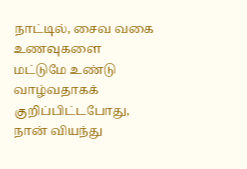நாட்டில், சைவ வகை உணவுகளை மட்டுமே உண்டு வாழ்வதாகக் குறிப்பிட்டபோது, நான் வியந்து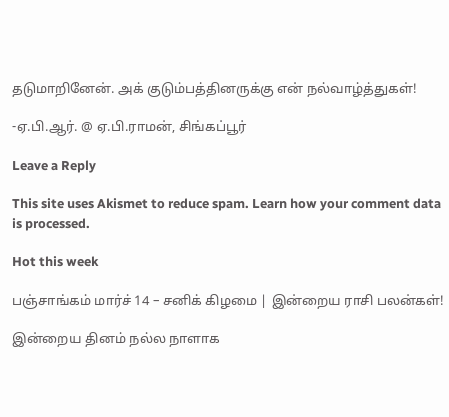தடுமாறினேன். அக் குடும்பத்தினருக்கு என் நல்வாழ்த்துகள்!

-ஏ.பி.ஆர். @ ஏ.பி.ராமன், சிங்கப்பூர்

Leave a Reply

This site uses Akismet to reduce spam. Learn how your comment data is processed.

Hot this week

பஞ்சாங்கம் மார்ச் 14 – சனிக் கிழமை | இன்றைய ராசி பலன்கள்!

இன்றைய தினம் நல்ல நாளாக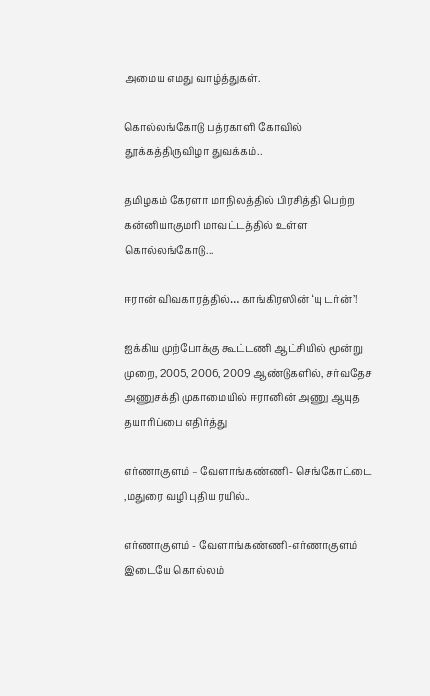அமைய எமது வாழ்த்துகள்.

கொல்லங்கோடு பத்ரகாளி கோவில் தூக்கத்திருவிழா துவக்கம்..

தமிழகம் கேரளா மாநிலத்தில் பிரசித்தி பெற்ற கன்னியாகுமரி மாவட்டத்தில் உள்ள கொல்லங்கோடு...

ஈரான் விவகாரத்தில்… காங்கிரஸின் ‘யு டர்ன்’!

ஐக்கிய முற்போக்கு கூட்டணி ஆட்சியில் மூன்று முறை, 2005, 2006, 2009 ஆண்டுகளில், சர்வதேச அணுசக்தி முகாமையில் ஈரானின் அணு ஆயுத தயாரிப்பை எதிர்த்து

எர்ணாகுளம் – வேளாங்கண்ணி- செங்கோட்டை ,மதுரை வழி புதிய ரயில்..

எர்ணாகுளம் - வேளாங்கண்ணி-எர்ணாகுளம் இடையே கொல்லம்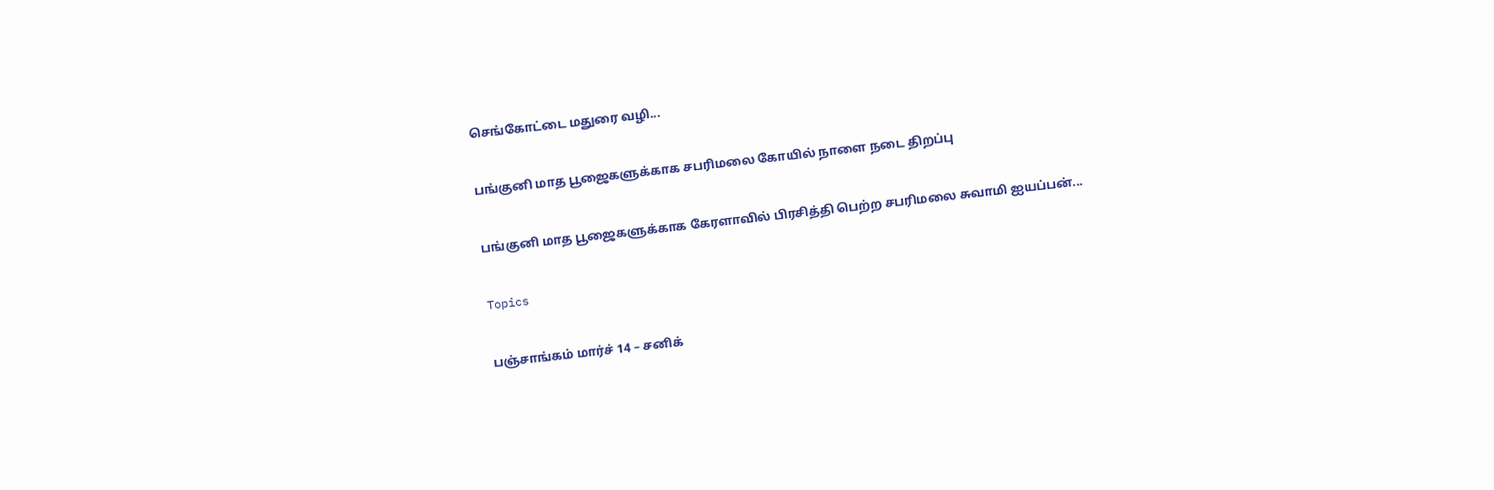செங்கோட்டை மதுரை வழி...

பங்குனி மாத பூஜைகளுக்காக சபரிமலை கோயில் நாளை நடை திறப்பு

பங்குனி மாத பூஜைகளுக்காக கேரளாவில் பிரசித்தி பெற்ற சபரிமலை சுவாமி ஐயப்பன்...

Topics

பஞ்சாங்கம் மார்ச் 14 – சனிக்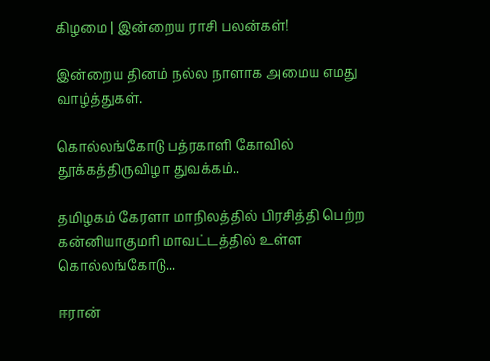கிழமை | இன்றைய ராசி பலன்கள்!

இன்றைய தினம் நல்ல நாளாக அமைய எமது வாழ்த்துகள்.

கொல்லங்கோடு பத்ரகாளி கோவில் தூக்கத்திருவிழா துவக்கம்..

தமிழகம் கேரளா மாநிலத்தில் பிரசித்தி பெற்ற கன்னியாகுமரி மாவட்டத்தில் உள்ள கொல்லங்கோடு...

ஈரான்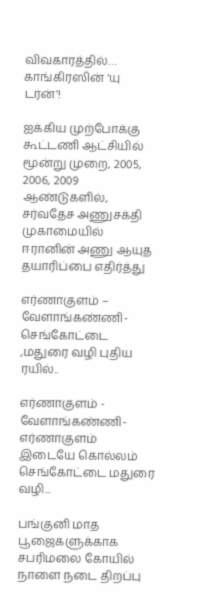விவகாரத்தில்… காங்கிரஸின் ‘யு டர்ன்’!

ஐக்கிய முற்போக்கு கூட்டணி ஆட்சியில் மூன்று முறை, 2005, 2006, 2009 ஆண்டுகளில், சர்வதேச அணுசக்தி முகாமையில் ஈரானின் அணு ஆயுத தயாரிப்பை எதிர்த்து

எர்ணாகுளம் – வேளாங்கண்ணி- செங்கோட்டை ,மதுரை வழி புதிய ரயில்..

எர்ணாகுளம் - வேளாங்கண்ணி-எர்ணாகுளம் இடையே கொல்லம் செங்கோட்டை மதுரை வழி...

பங்குனி மாத பூஜைகளுக்காக சபரிமலை கோயில் நாளை நடை திறப்பு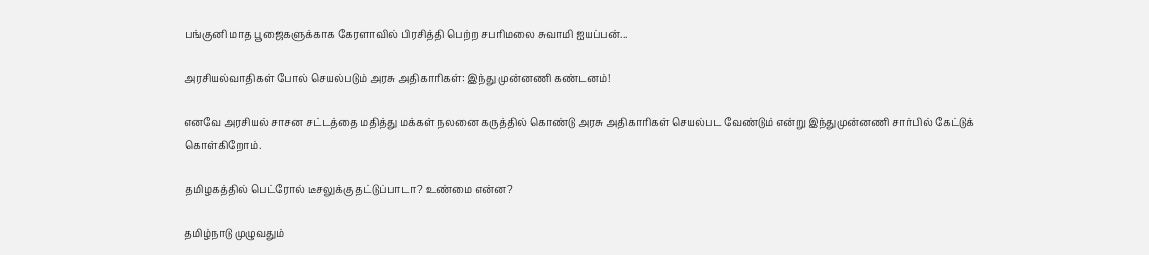பங்குனி மாத பூஜைகளுக்காக கேரளாவில் பிரசித்தி பெற்ற சபரிமலை சுவாமி ஐயப்பன்...

அரசியல்வாதிகள் போல் செயல்படும் அரசு அதிகாரிகள்: இந்து முன்னணி கண்டனம்!

எனவே அரசியல் சாசன சட்டத்தை மதித்து மக்கள் நலனை கருத்தில் கொண்டு அரசு அதிகாரிகள் செயல்பட வேண்டும் என்று இந்துமுன்னணி சார்பில் கேட்டுக் கொள்கிறோம்.

தமிழகத்தில் பெட்ரோல் டீசலுக்கு தட்டுப்பாடா? உண்மை என்ன?

தமிழ்நாடு முழுவதும்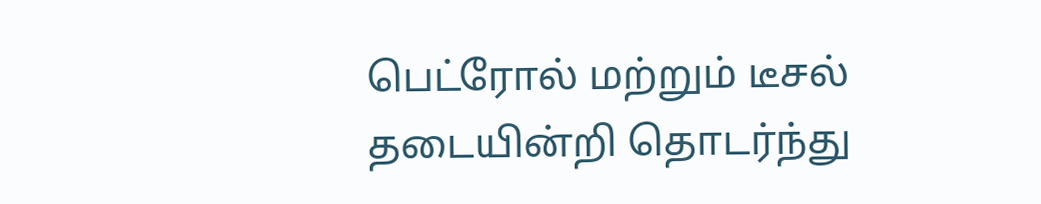பெட்ரோல் மற்றும் டீசல் தடையின்றி தொடர்ந்து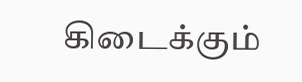கிடைக்கும்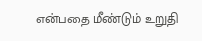என்பதை மீண்டும் உறுதி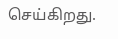செய்கிறது.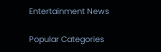Entertainment News

Popular Categories